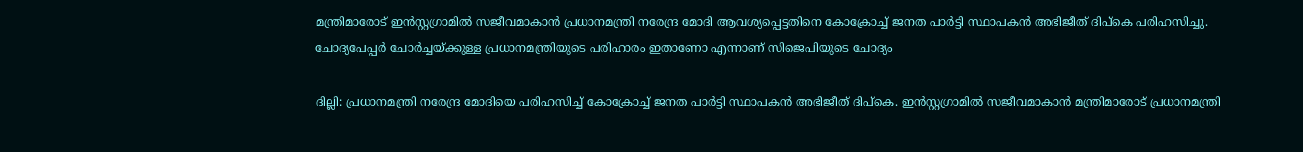മന്ത്രിമാരോട് ഇൻസ്റ്റഗ്രാമിൽ സജീവമാകാൻ പ്രധാനമന്ത്രി നരേന്ദ്ര മോദി ആവശ്യപ്പെട്ടതിനെ കോക്രോച്ച് ജനത പാർട്ടി സ്ഥാപകൻ അഭിജീത് ദിപ്കെ പരിഹസിച്ചു. ചോദ്യപേപ്പർ ചോർച്ചയ്ക്കുള്ള പ്രധാനമന്ത്രിയുടെ പരിഹാരം ഇതാണോ എന്നാണ് സിജെപിയുടെ ചോദ്യം

ദില്ലി: പ്രധാനമന്ത്രി നരേന്ദ്ര മോദിയെ പരിഹസിച്ച് കോക്രോച്ച് ജനത പാർട്ടി സ്ഥാപകൻ അഭിജീത് ദിപ്കെ. ഇൻസ്റ്റഗ്രാമിൽ സജീവമാകാൻ മന്ത്രിമാരോട് പ്രധാനമന്ത്രി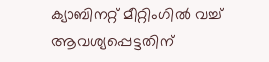ക്യാബിനറ്റ് മീറ്റിംഗിൽ വച്ച് ആവശ്യപ്പെട്ടതിന്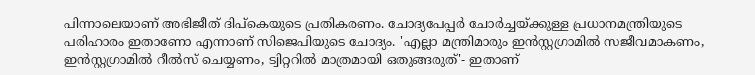പിന്നാലെയാണ് അഭിജീത് ദിപ്കെയുടെ പ്രതികരണം. ചോദ്യപേപ്പർ ചോർച്ചയ്ക്കുള്ള പ്രധാനമന്ത്രിയുടെ പരിഹാരം ഇതാണോ എന്നാണ് സിജെപിയുടെ ചോദ്യം. 'എല്ലാ മന്ത്രിമാരും ഇൻസ്റ്റഗ്രാമിൽ സജീവമാകണം, ഇൻസ്റ്റഗ്രാമിൽ റീൽസ് ചെയ്യണം, ട്വിറ്ററിൽ മാത്രമായി ഒതുങ്ങരുത്'- ഇതാണ്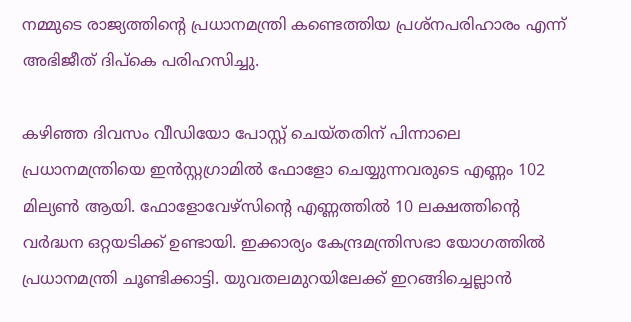നമ്മുടെ രാജ്യത്തിന്‍റെ പ്രധാനമന്ത്രി കണ്ടെത്തിയ പ്രശ്നപരിഹാരം എന്ന് അഭിജീത് ദിപ്കെ പരിഹസിച്ചു.

കഴിഞ്ഞ ദിവസം വീഡിയോ പോസ്റ്റ് ചെയ്തതിന് പിന്നാലെ പ്രധാനമന്ത്രിയെ ഇൻസ്റ്റഗ്രാമിൽ ഫോളോ ചെയ്യുന്നവരുടെ എണ്ണം 102 മില്യണ്‍ ആയി. ഫോളോവേഴ്സിന്‍റെ എണ്ണത്തിൽ 10 ലക്ഷത്തിന്‍റെ വർദ്ധന ഒറ്റയടിക്ക് ഉണ്ടായി. ഇക്കാര്യം കേന്ദ്രമന്ത്രിസഭാ യോഗത്തിൽ പ്രധാനമന്ത്രി ചൂണ്ടിക്കാട്ടി. യുവതലമുറയിലേക്ക് ഇറങ്ങിച്ചെല്ലാൻ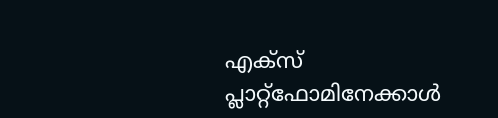എക്സ് പ്ലാറ്റ്‌ഫോമിനേക്കാൾ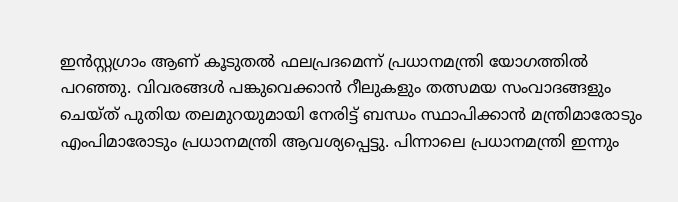ഇൻസ്റ്റഗ്രാം ആണ് കൂടുതൽ ഫലപ്രദമെന്ന് പ്രധാനമന്ത്രി യോഗത്തിൽ പറഞ്ഞു. വിവരങ്ങൾ പങ്കുവെക്കാൻ റീലുകളും തത്സമയ സംവാദങ്ങളും ചെയ്ത് പുതിയ തലമുറയുമായി നേരിട്ട് ബന്ധം സ്ഥാപിക്കാൻ മന്ത്രിമാരോടും എംപിമാരോടും പ്രധാനമന്ത്രി ആവശ്യപ്പെട്ടു. പിന്നാലെ പ്രധാനമന്ത്രി ഇന്നും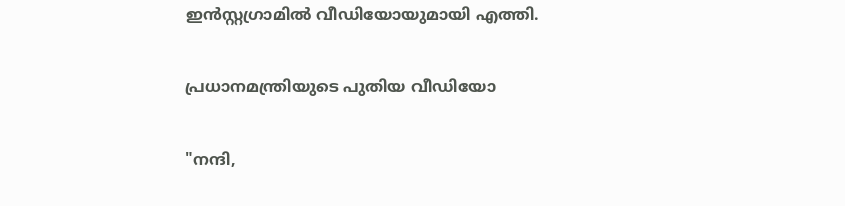ഇൻസ്റ്റഗ്രാമിൽ വീഡിയോയുമായി എത്തി.

പ്രധാനമന്ത്രിയുടെ പുതിയ വീഡിയോ

"നന്ദി,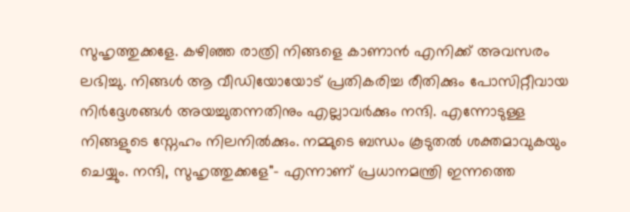സുഹൃത്തുക്കളേ. കഴിഞ്ഞ രാത്രി നിങ്ങളെ കാണാൻ എനിക്ക് അവസരം ലഭിച്ചു. നിങ്ങൾ ആ വീഡിയോയോട് പ്രതികരിച്ച രീതിക്കും പോസിറ്റീവായ നിര്‍ദ്ദേശങ്ങള്‍ അയച്ചുതന്നതിനും എല്ലാവർക്കും നന്ദി. എന്നോടുള്ള നിങ്ങളുടെ സ്നേഹം നിലനിൽക്കും. നമ്മുടെ ബന്ധം കൂടുതൽ ശക്തമാവുകയും ചെയ്യും. നന്ദി, സുഹൃത്തുക്കളേ"- എന്നാണ് പ്രധാനമന്ത്രി ഇന്നത്തെ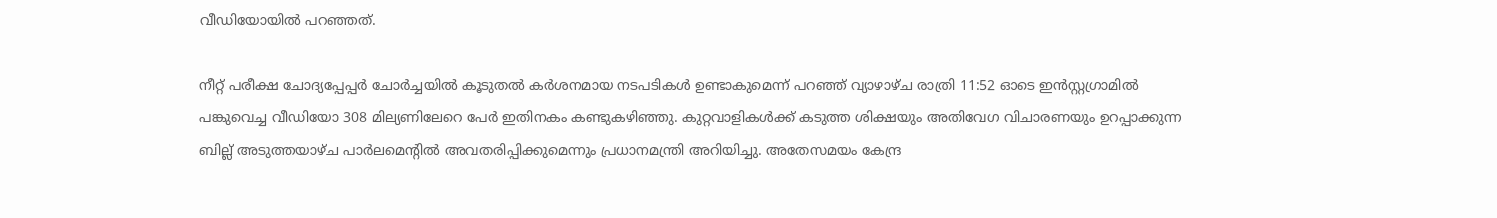വീഡിയോയിൽ പറഞ്ഞത്.

നീറ്റ് പരീക്ഷ ചോദ്യപ്പേപ്പർ ചോർച്ചയിൽ കൂടുതൽ കർശനമായ നടപടികൾ ഉണ്ടാകുമെന്ന് പറഞ്ഞ് വ്യാഴാഴ്ച രാത്രി 11:52 ഓടെ ഇൻസ്റ്റഗ്രാമിൽ പങ്കുവെച്ച വീഡിയോ 308 മില്യണിലേറെ പേർ ഇതിനകം കണ്ടുകഴിഞ്ഞു. കുറ്റവാളികൾക്ക് കടുത്ത ശിക്ഷയും അതിവേഗ വിചാരണയും ഉറപ്പാക്കുന്ന ബില്ല് അടുത്തയാഴ്ച പാർലമെൻ്റിൽ അവതരിപ്പിക്കുമെന്നും പ്രധാനമന്ത്രി അറിയിച്ചു. അതേസമയം കേന്ദ്ര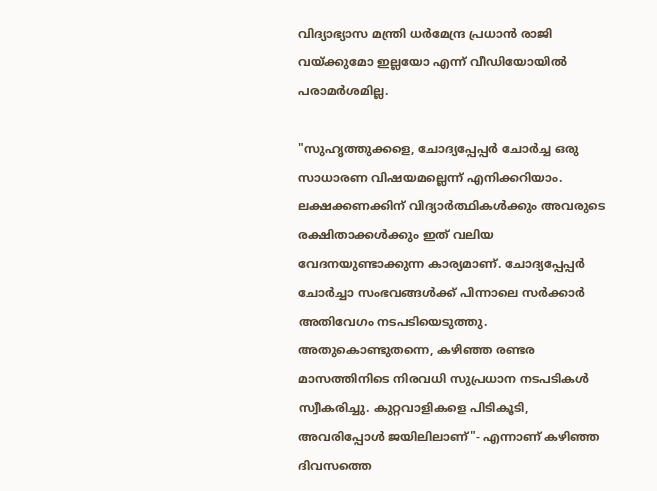വിദ്യാഭ്യാസ മന്ത്രി ധർമേന്ദ്ര പ്രധാൻ രാജി വയ്ക്കുമോ ഇല്ലയോ എന്ന് വീഡിയോയിൽ പരാമർശമില്ല.

"സുഹൃത്തുക്കളെ, ചോദ്യപ്പേപ്പർ ചോർച്ച ഒരു സാധാരണ വിഷയമല്ലെന്ന് എനിക്കറിയാം. ലക്ഷക്കണക്കിന് വിദ്യാർത്ഥികൾക്കും അവരുടെ രക്ഷിതാക്കൾക്കും ഇത് വലിയ വേദനയുണ്ടാക്കുന്ന കാര്യമാണ്. ചോദ്യപ്പേപ്പർ ചോർച്ചാ സംഭവങ്ങൾക്ക് പിന്നാലെ സർക്കാർ അതിവേഗം നടപടിയെടുത്തു. അതുകൊണ്ടുതന്നെ, കഴിഞ്ഞ രണ്ടര മാസത്തിനിടെ നിരവധി സുപ്രധാന നടപടികൾ സ്വീകരിച്ചു. കുറ്റവാളികളെ പിടികൂടി, അവരിപ്പോൾ ജയിലിലാണ്"- എന്നാണ് കഴിഞ്ഞ ദിവസത്തെ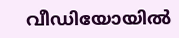വീഡിയോയിൽ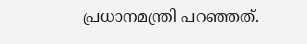പ്രധാനമന്ത്രി പറഞ്ഞത്.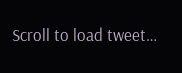Scroll to load tweet…